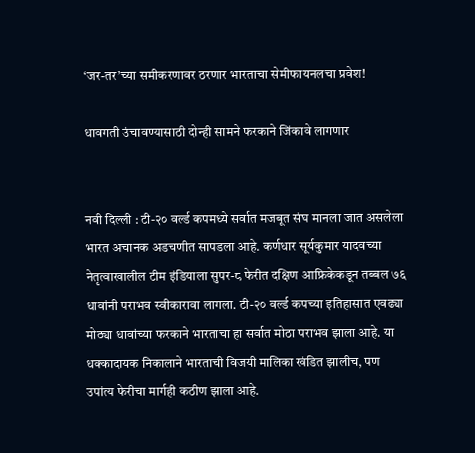‘जर-तर’च्या समीकरणावर ठरणार भारताचा सेमीफायनलचा प्रवेश!

धावगती उंचावण्यासाठी दोन्ही सामने फरकाने जिंकावे लागणार


नवी दिल्ली : टी-२० वर्ल्ड कपमध्ये सर्वात मजबूत संघ मानला जात असलेला भारत अचानक अडचणीत सापडला आहे. कर्णधार सूर्यकुमार यादवच्या नेतृत्वाखालील टीम इंडियाला सुपर-८ फेरीत दक्षिण आफ्रिकेकडून तब्बल ७६ धावांनी पराभव स्वीकारावा लागला. टी-२० वर्ल्ड कपच्या इतिहासात एवढ्या मोठ्या धावांच्या फरकाने भारताचा हा सर्वात मोठा पराभव झाला आहे. या धक्कादायक निकालाने भारताची विजयी मालिका खंडित झालीच, पण उपांत्य फेरीचा मार्गही कठीण झाला आहे.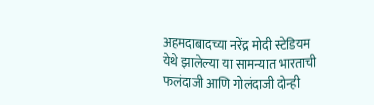अहमदाबादच्या नरेंद्र मोदी स्टेडियम येथे झालेल्या या सामन्यात भारताची फलंदाजी आणि गोलंदाजी दोन्ही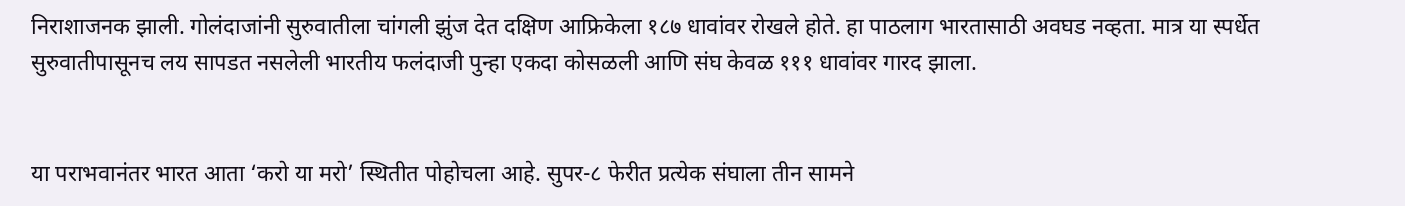निराशाजनक झाली. गोलंदाजांनी सुरुवातीला चांगली झुंज देत दक्षिण आफ्रिकेला १८७ धावांवर रोखले होते. हा पाठलाग भारतासाठी अवघड नव्हता. मात्र या स्पर्धेत सुरुवातीपासूनच लय सापडत नसलेली भारतीय फलंदाजी पुन्हा एकदा कोसळली आणि संघ केवळ १११ धावांवर गारद झाला.


या पराभवानंतर भारत आता ‘करो या मरो’ स्थितीत पोहोचला आहे. सुपर-८ फेरीत प्रत्येक संघाला तीन सामने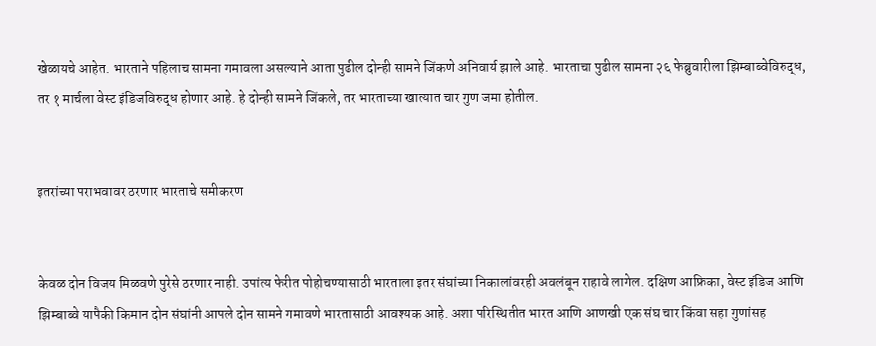खेळायचे आहेत. भारताने पहिलाच सामना गमावला असल्याने आता पुढील दोन्ही सामने जिंकणे अनिवार्य झाले आहे. भारताचा पुढील सामना २६ फेब्रुवारीला झिम्बाब्वेविरुद्ध, तर १ मार्चला वेस्ट इंडिजविरुद्ध होणार आहे. हे दोन्ही सामने जिंकले, तर भारताच्या खात्यात चार गुण जमा होतील.


इतरांच्या पराभवावर ठरणार भारताचे समीकरण


केवळ दोन विजय मिळवणे पुरेसे ठरणार नाही. उपांत्य फेरीत पोहोचण्यासाठी भारताला इतर संघांच्या निकालांवरही अवलंबून राहावे लागेल. दक्षिण आफ्रिका, वेस्ट इंडिज आणि झिम्बाब्वे यापैकी किमान दोन संघांनी आपले दोन सामने गमावणे भारतासाठी आवश्यक आहे. अशा परिस्थितीत भारत आणि आणखी एक संघ चार किंवा सहा गुणांसह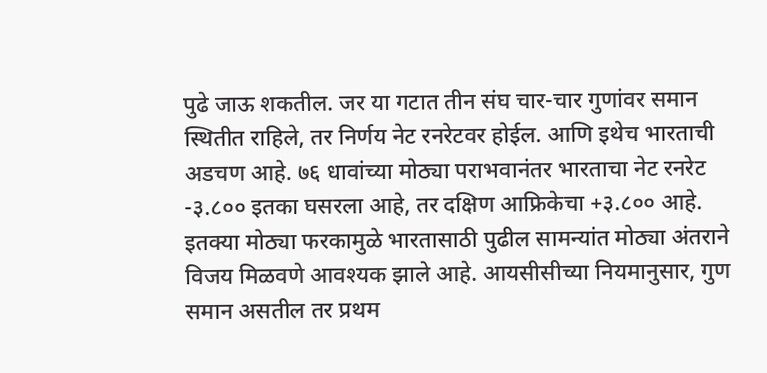पुढे जाऊ शकतील. जर या गटात तीन संघ चार-चार गुणांवर समान स्थितीत राहिले, तर निर्णय नेट रनरेटवर होईल. आणि इथेच भारताची अडचण आहे. ७६ धावांच्या मोठ्या पराभवानंतर भारताचा नेट रनरेट -३.८०० इतका घसरला आहे, तर दक्षिण आफ्रिकेचा +३.८०० आहे. इतक्या मोठ्या फरकामुळे भारतासाठी पुढील सामन्यांत मोठ्या अंतराने विजय मिळवणे आवश्यक झाले आहे. आयसीसीच्या नियमानुसार, गुण समान असतील तर प्रथम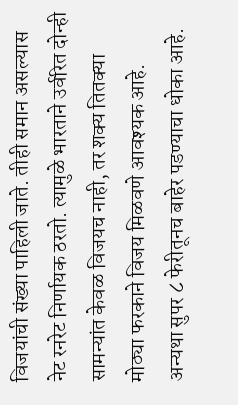विजयांची संख्या पाहिली जाते. तीही समान असल्यास नेट रनरेट निर्णायक ठरतो. त्यामुळे भारताने उर्वरित दोन्ही सामन्यांत केवळ विजयच नाही, तर शक्य तितक्या मोठ्या फरकाने विजय मिळवणे आवश्यक आहे. अन्यथा सुपर ८ फेरीतूनच बाहेर पडण्याचा धोका आहे.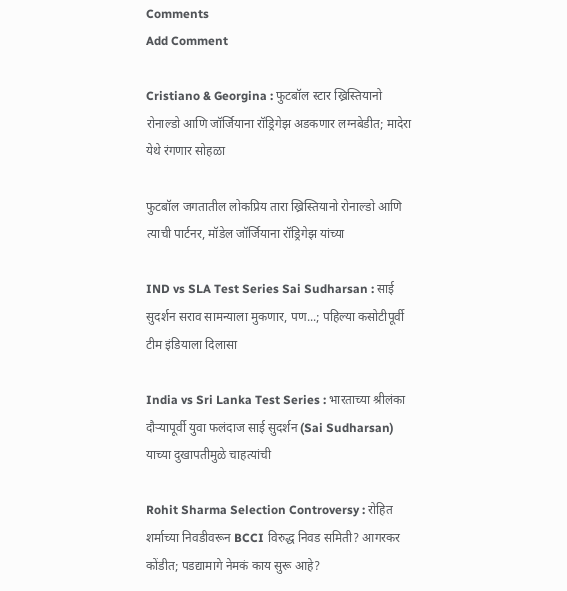Comments
Add Comment

Cristiano & Georgina : फुटबॉल स्टार ख्रिस्तियानो रोनाल्डो आणि जॉर्जियाना रॉड्रिगेझ अडकणार लग्नबेडीत; मादेरा येथे रंगणार सोहळा

फुटबॉल जगतातील लोकप्रिय तारा ख्रिस्तियानो रोनाल्डो आणि त्याची पार्टनर, मॉडेल जॉर्जियाना रॉड्रिगेझ यांच्या

IND vs SLA Test Series Sai Sudharsan : साई सुदर्शन सराव सामन्याला मुकणार, पण...; पहिल्या कसोटीपूर्वी टीम इंडियाला दिलासा

India vs Sri Lanka Test Series : भारताच्या श्रीलंका दौऱ्यापूर्वी युवा फलंदाज साई सुदर्शन (Sai Sudharsan) याच्या दुखापतीमुळे चाहत्यांची

Rohit Sharma Selection Controversy : रोहित शर्माच्या निवडीवरून BCCI विरुद्ध निवड समिती? आगरकर कोंडीत; पडद्यामागे नेमकं काय सुरू आहे?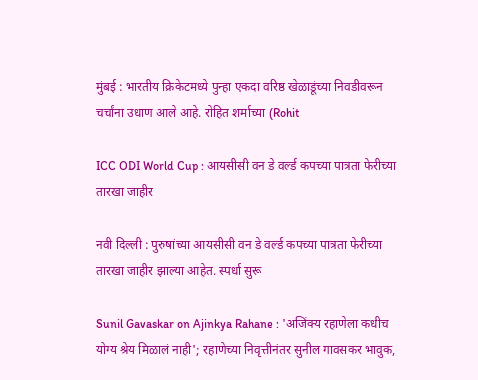मुंबई : भारतीय क्रिकेटमध्ये पुन्हा एकदा वरिष्ठ खेळाडूंच्या निवडीवरून चर्चांना उधाण आले आहे. रोहित शर्माच्या (Rohit

ICC ODI World Cup : आयसीसी वन डे वर्ल्ड कपच्या पात्रता फेरीच्या तारखा जाहीर

नवी दिल्ली : पुरुषांच्या आयसीसी वन डे वर्ल्ड कपच्या पात्रता फेरीच्या तारखा जाहीर झाल्या आहेत. स्पर्धा सुरू

Sunil Gavaskar on Ajinkya Rahane : 'अजिंक्य रहाणेला कधीच योग्य श्रेय मिळालं नाही'; रहाणेच्या निवृत्तीनंतर सुनील गावसकर भावुक,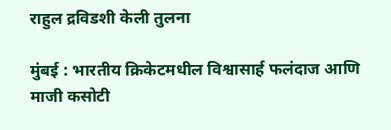राहुल द्रविडशी केली तुलना

मुंबई : भारतीय क्रिकेटमधील विश्वासार्ह फलंदाज आणि माजी कसोटी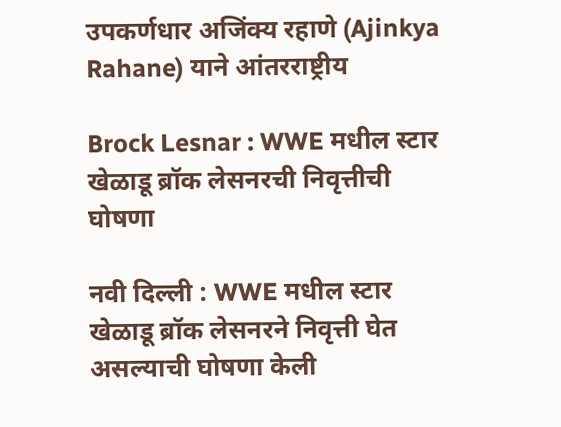उपकर्णधार अजिंक्य रहाणे (Ajinkya Rahane) याने आंतरराष्ट्रीय

Brock Lesnar : WWE मधील स्टार खेळाडू ब्रॉक लेसनरची निवृत्तीची घोषणा

नवी दिल्ली : WWE मधील स्टार खेळाडू ब्रॉक लेसनरने निवृत्ती घेत असल्याची घोषणा केली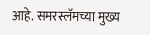आहे. समरस्लॅमच्या मुख्य